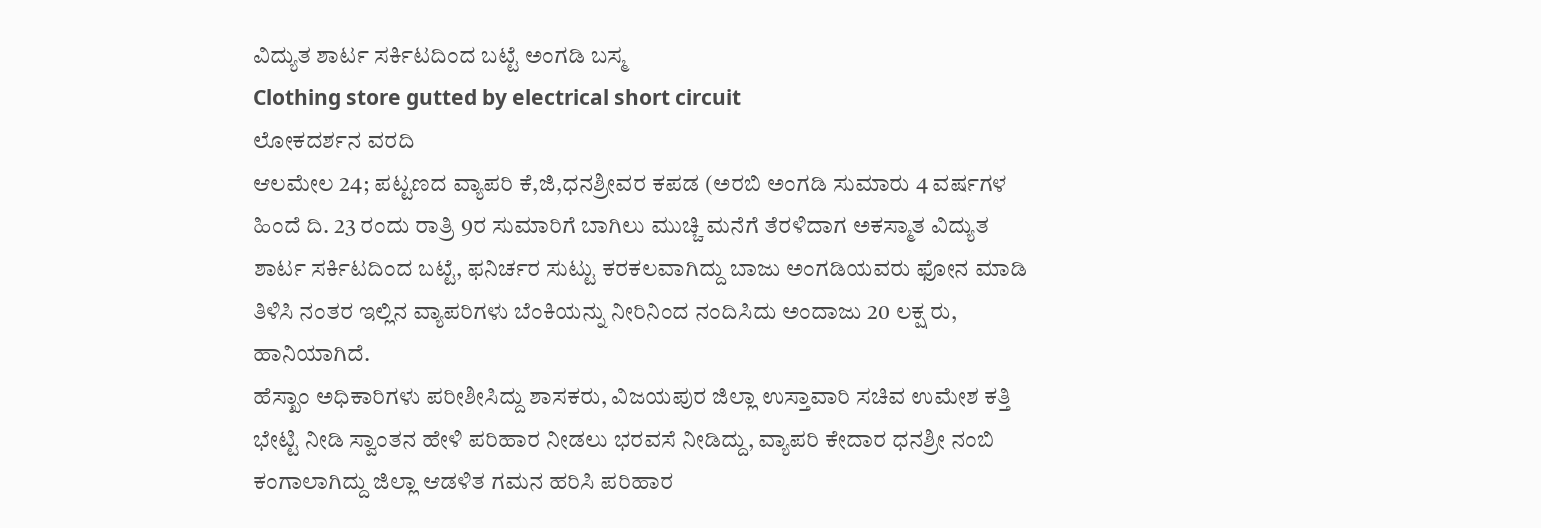ವಿದ್ಯುತ ಶಾರ್ಟ ಸರ್ಕಿಟದಿಂದ ಬಟ್ಟೆ ಅಂಗಡಿ ಬಸ್ಮ
Clothing store gutted by electrical short circuit
ಲೋಕದರ್ಶನ ವರದಿ
ಆಲಮೇಲ 24; ಪಟ್ಟಣದ ವ್ಯಾಪರಿ ಕೆ,ಜಿ,ಧನಶ್ರೀವರ ಕಪಡ (ಅರಬಿ ಅಂಗಡಿ ಸುಮಾರು 4 ವರ್ಷಗಳ ಹಿಂದೆ ದಿ. 23 ರಂದು ರಾತ್ರಿ 9ರ ಸುಮಾರಿಗೆ ಬಾಗಿಲು ಮುಚ್ಚಿ ಮನೆಗೆ ತೆರಳಿದಾಗ ಅಕಸ್ಮಾತ ವಿದ್ಯುತ ಶಾರ್ಟ ಸರ್ಕಿಟದಿಂದ ಬಟ್ಟೆ, ಫನಿರ್ಚರ ಸುಟ್ಟು ಕರಕಲವಾಗಿದ್ದು ಬಾಜು ಅಂಗಡಿಯವರು ಫೋನ ಮಾಡಿ ತಿಳಿಸಿ ನಂತರ ಇಲ್ಲಿನ ವ್ಯಾಪರಿಗಳು ಬೆಂಕಿಯನ್ನು ನೀರಿನಿಂದ ನಂದಿಸಿದು ಅಂದಾಜು 20 ಲಕ್ಷ ರು, ಹಾನಿಯಾಗಿದೆ.
ಹೆಸ್ಖಾಂ ಅಧಿಕಾರಿಗಳು ಪರೀಶೀಸಿದ್ದು ಶಾಸಕರು, ವಿಜಯಪುರ ಜಿಲ್ಲಾ ಉಸ್ತಾವಾರಿ ಸಚಿವ ಉಮೇಶ ಕತ್ತಿ ಭೇಟ್ಟಿ ನೀಡಿ ಸ್ವಾಂತನ ಹೇಳಿ ಪರಿಹಾರ ನೀಡಲು ಭರವಸೆ ನೀಡಿದ್ದು, ವ್ಯಾಪರಿ ಕೇದಾರ ಧನಶ್ರೀ ನಂಬಿ ಕಂಗಾಲಾಗಿದ್ದು ಜಿಲ್ಲಾ ಆಡಳಿತ ಗಮನ ಹರಿಸಿ ಪರಿಹಾರ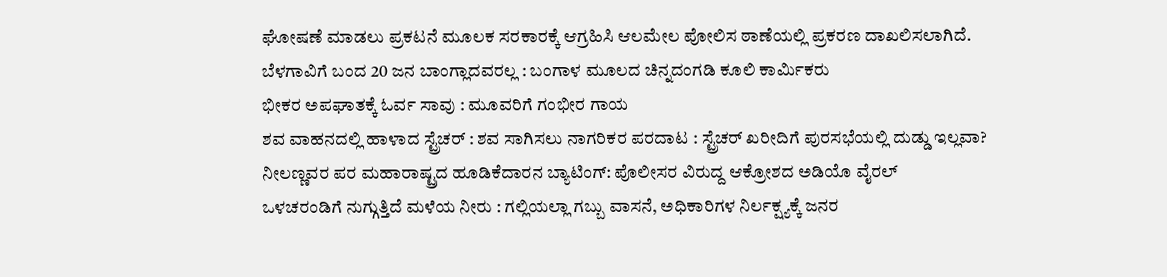ಘೋಷಣೆ ಮಾಡಲು ಪ್ರಕಟನೆ ಮೂಲಕ ಸರಕಾರಕ್ಕೆ ಆಗ್ರಹಿಸಿ ಆಲಮೇಲ ಪೋಲಿಸ ಠಾಣೆಯಲ್ಲಿ ಪ್ರಕರಣ ದಾಖಲಿಸಲಾಗಿದೆ.
ಬೆಳಗಾವಿಗೆ ಬಂದ 20 ಜನ ಬಾಂಗ್ಲಾದವರಲ್ಲ : ಬಂಗಾಳ ಮೂಲದ ಚಿನ್ನದಂಗಡಿ ಕೂಲಿ ಕಾರ್ಮಿಕರು
ಭೀಕರ ಅಪಘಾತಕ್ಕೆ ಓರ್ವ ಸಾವು : ಮೂವರಿಗೆ ಗಂಭೀರ ಗಾಯ
ಶವ ವಾಹನದಲ್ಲಿ ಹಾಳಾದ ಸ್ಟ್ರೆಚರ್ : ಶವ ಸಾಗಿಸಲು ನಾಗರಿಕರ ಪರದಾಟ : ಸ್ಟ್ರೆಚರ್ ಖರೀದಿಗೆ ಪುರಸಭೆಯಲ್ಲಿ ದುಡ್ಡು ಇಲ್ಲವಾ?
ನೀಲಣ್ಣವರ ಪರ ಮಹಾರಾಷ್ಟ್ರದ ಹೂಡಿಕೆದಾರನ ಬ್ಯಾಟಿಂಗ್: ಪೊಲೀಸರ ವಿರುದ್ದ ಆಕ್ರೋಶದ ಅಡಿಯೊ ವೈರಲ್
ಒಳಚರಂಡಿಗೆ ನುಗ್ಗುತ್ತಿದೆ ಮಳೆಯ ನೀರು : ಗಲ್ಲಿಯಲ್ಲಾ ಗಬ್ಬು ವಾಸನೆ, ಅಧಿಕಾರಿಗಳ ನಿರ್ಲಕ್ಷ್ಯಕ್ಕೆ ಜನರ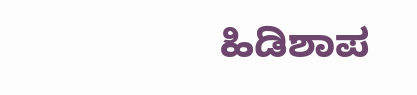ಹಿಡಿಶಾಪ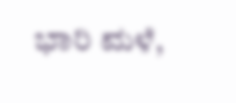ಭಾರಿ ಮಳೆ,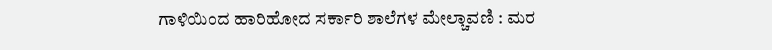ಗಾಳಿಯಿಂದ ಹಾರಿಹೋದ ಸರ್ಕಾರಿ ಶಾಲೆಗಳ ಮೇಲ್ಚಾವಣಿ : ಮರ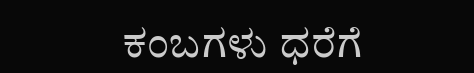ಕಂಬಗಳು ಧರೆಗೆ